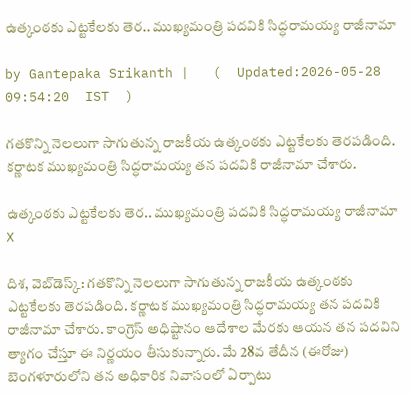ఉత్కంఠకు ఎట్టకేలకు తెర.. ముఖ్యమంత్రి పదవికి సిద్ధరామయ్య రాజీనామా

by Gantepaka Srikanth |   (  Updated:2026-05-28 09:54:20  IST  )

గతకొన్ని నెలలుగా సాగుతున్న రాజకీయ ఉత్కంఠకు ఎట్టకేలకు తెరపడింది. కర్ణాటక ముఖ్యమంత్రి సిద్ధరామయ్య తన పదవికి రాజీనామా చేశారు.

ఉత్కంఠకు ఎట్టకేలకు తెర.. ముఖ్యమంత్రి పదవికి సిద్ధరామయ్య రాజీనామా
X

దిశ, వెబ్‌డెస్క్: గతకొన్ని నెలలుగా సాగుతున్న రాజకీయ ఉత్కంఠకు ఎట్టకేలకు తెరపడింది. కర్ణాటక ముఖ్యమంత్రి సిద్ధరామయ్య తన పదవికి రాజీనామా చేశారు. కాంగ్రెస్ అధిష్టానం ఆదేశాల మేరకు ఆయన తన పదవిని త్యాగం చేస్తూ ఈ నిర్ణయం తీసుకున్నారు. మే 28వ తేదీన (ఈరోజు) బెంగళూరులోని తన అధికారిక నివాసంలో ఏర్పాటు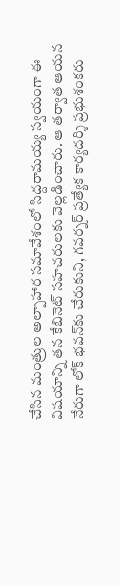చేసిన మంత్రుల అల్పాహార సమావేశంలో సిద్దరామయ్య స్వయంగా ఈ విషయాన్ని తన కేబినెట్ సహచరులకు వెల్లడించారు. ఆ తర్వాత ఆయన నేరుగా లోక్ భవన్‌కు చేరుకుని, గవర్నర్ ప్రత్యేక కార్యదర్శి ప్రభుశంకరు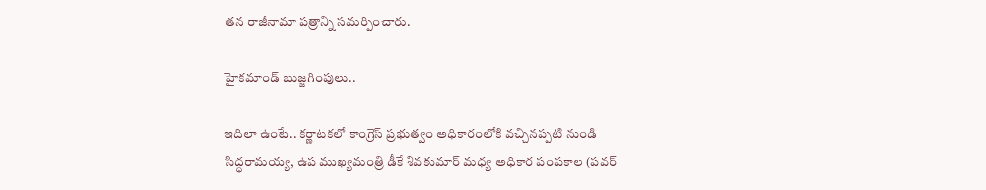తన రాజీనామా పత్రాన్ని సమర్పించారు.

హైకమాండ్ బుజ్జగింపులు..

ఇదిలా ఉంటే.. కర్ణాటకలో కాంగ్రెస్ ప్రభుత్వం అధికారంలోకి వచ్చినప్పటి నుండి సిద్ధరామయ్య, ఉప ముఖ్యమంత్రి డీకే శివకుమార్ మధ్య అధికార పంపకాల (పవర్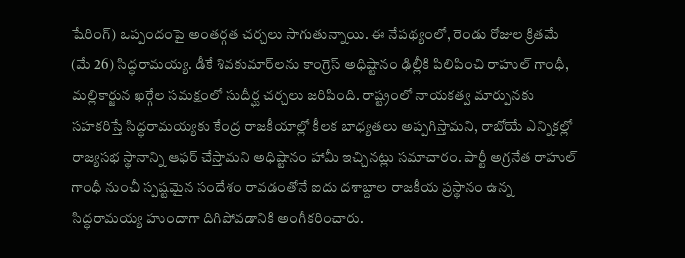షేరింగ్) ఒప్పందంపై అంతర్గత చర్చలు సాగుతున్నాయి. ఈ నేపథ్యంలో, రెండు రోజుల క్రితమే (మే 26) సిద్ధరామయ్య. డీకే శివకుమార్‌లను కాంగ్రెస్ అధిష్టానం ఢిల్లీకి పిలిపించి రాహుల్ గాంధీ, మల్లికార్జున ఖర్గేల సమక్షంలో సుదీర్ఘ చర్చలు జరిపింది. రాష్ట్రంలో నాయకత్వ మార్పునకు సహకరిస్తే సిద్ధరామయ్యకు కేంద్ర రాజకీయాల్లో కీలక బాధ్యతలు అప్పగిస్తామని, రాబోయే ఎన్నికల్లో రాజ్యసభ స్థానాన్ని ఆఫర్ చేస్తామని అధిష్టానం హామీ ఇచ్చినట్లు సమాచారం. పార్టీ అగ్రనేత రాహుల్ గాంధీ నుంచీ స్పష్టమైన సందేశం రావడంతోనే ఐదు దశాబ్దాల రాజకీయ ప్రస్థానం ఉన్న సిద్ధరామయ్య హుందాగా దిగిపోవడానికి అంగీకరించారు.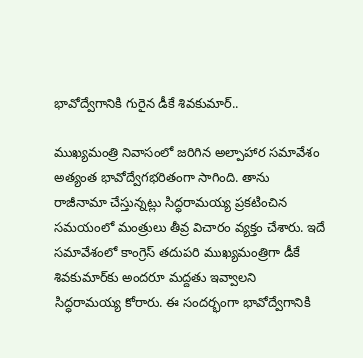భావోద్వేగానికి గురైన డీకే శివకుమార్..

ముఖ్యమంత్రి నివాసంలో జరిగిన అల్పాహార సమావేశం అత్యంత భావోద్వేగభరితంగా సాగింది. తాను రాజీనామా చేస్తున్నట్లు సిద్ధరామయ్య ప్రకటించిన సమయంలో మంత్రులు తీవ్ర విచారం వ్యక్తం చేశారు. ఇదే సమావేశంలో కాంగ్రెస్ తదుపరి ముఖ్యమంత్రిగా డీకే శివకుమార్‌కు అందరూ మద్దతు ఇవ్వాలని సిద్ధరామయ్య కోరారు. ఈ సందర్భంగా భావోద్వేగానికి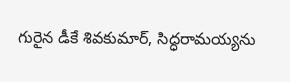గురైన డీకే శివకుమార్, సిద్ధరామయ్యను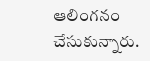ఆలింగనం చేసుకున్నారు.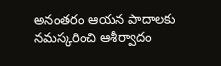అనంతరం ఆయన పాదాలకు నమస్కరించి ఆశీర్వాదం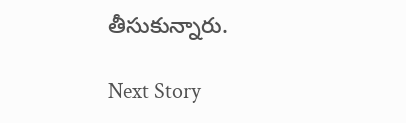తీసుకున్నారు.

Next Story